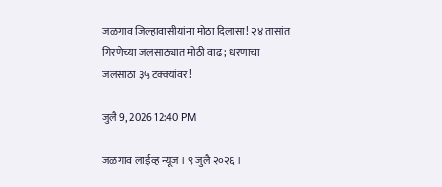जळगाव जिल्हावासीयांना मोठा दिलासा! २४ तासांत गिरणेच्या जलसाठ्यात मोठी वाढ; धरणाचा जलसाठा ३५ टक्क्यांवर!

जुलै 9, 2026 12:40 PM

जळगाव लाईव्ह न्यूज । ९ जुलै २०२६ ।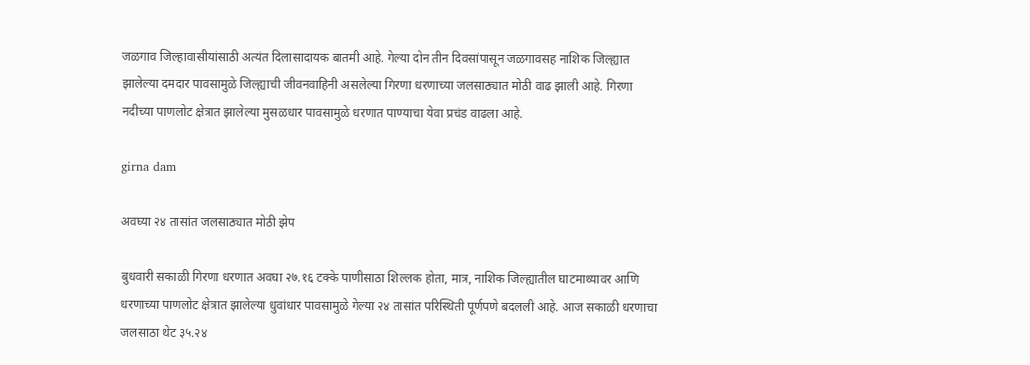जळगाव जिल्हावासीयांसाठी अत्यंत दिलासादायक बातमी आहे. गेल्या दोन तीन दिवसांपासून जळगावसह नाशिक जिल्ह्यात झालेल्या दमदार पावसामुळे जिल्ह्याची जीवनवाहिनी असलेल्या गिरणा धरणाच्या जलसाठ्यात मोठी वाढ झाली आहे. गिरणा नदीच्या पाणलोट क्षेत्रात झालेल्या मुसळधार पावसामुळे धरणात पाण्याचा येवा प्रचंड वाढला आहे.

girna dam

अवघ्या २४ तासांत जलसाठ्यात मोठी झेप

बुधवारी सकाळी गिरणा धरणात अवघा २७.१६ टक्के पाणीसाठा शिल्लक होता, मात्र, नाशिक जिल्ह्यातील घाटमाथ्यावर आणि धरणाच्या पाणलोट क्षेत्रात झालेल्या धुवांधार पावसामुळे गेल्या २४ तासांत परिस्थिती पूर्णपणे बदलली आहे. आज सकाळी धरणाचा जलसाठा थेट ३५.२४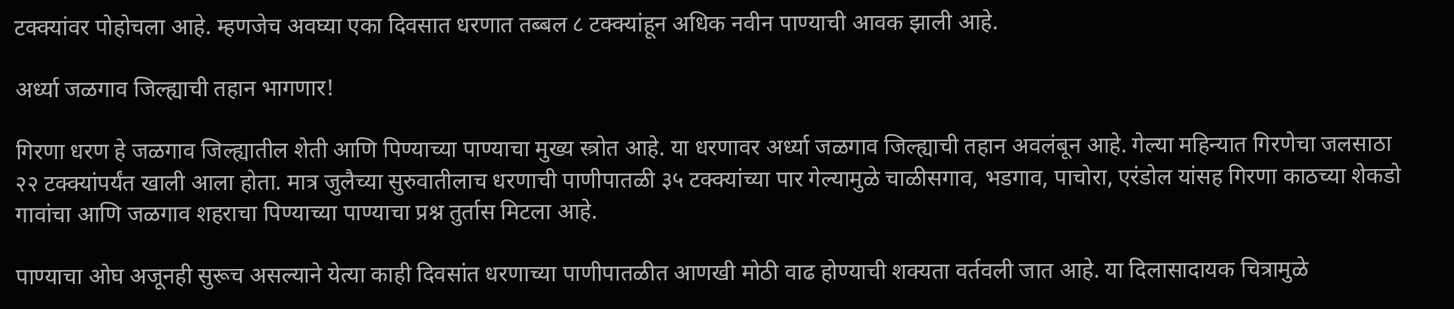टक्क्यांवर पोहोचला आहे. म्हणजेच अवघ्या एका दिवसात धरणात तब्बल ८ टक्क्यांहून अधिक नवीन पाण्याची आवक झाली आहे.

अर्ध्या जळगाव जिल्ह्याची तहान भागणार!

गिरणा धरण हे जळगाव जिल्ह्यातील शेती आणि पिण्याच्या पाण्याचा मुख्य स्त्रोत आहे. या धरणावर अर्ध्या जळगाव जिल्ह्याची तहान अवलंबून आहे. गेल्या महिन्यात गिरणेचा जलसाठा २२ टक्क्यांपर्यंत खाली आला होता. मात्र जुलैच्या सुरुवातीलाच धरणाची पाणीपातळी ३५ टक्क्यांच्या पार गेल्यामुळे चाळीसगाव, भडगाव, पाचोरा, एरंडोल यांसह गिरणा काठच्या शेकडो गावांचा आणि जळगाव शहराचा पिण्याच्या पाण्याचा प्रश्न तुर्तास मिटला आहे.

पाण्याचा ओघ अजूनही सुरूच असल्याने येत्या काही दिवसांत धरणाच्या पाणीपातळीत आणखी मोठी वाढ होण्याची शक्यता वर्तवली जात आहे. या दिलासादायक चित्रामुळे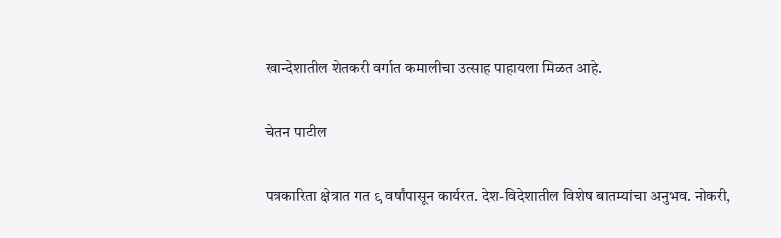खान्देशातील शेतकरी वर्गात कमालीचा उत्साह पाहायला मिळत आहे.

चेतन पाटील

पत्रकारिता क्षेत्रात गत ९ वर्षांपासून कार्यरत. देश-विदेशातील विशेष बातम्यांचा अनुभव. नोकरी,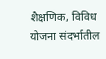शैक्षणिक, विविध योजना संदर्भातील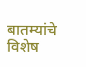बातम्यांचे विशेष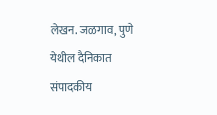लेखन. जळगाव, पुणे येथील दैनिकात संपादकीय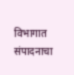विभागात संपादनाचा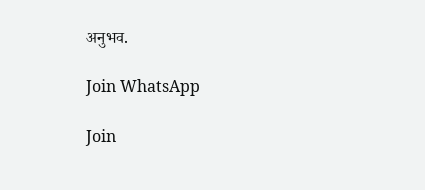अनुभव.

Join WhatsApp

Join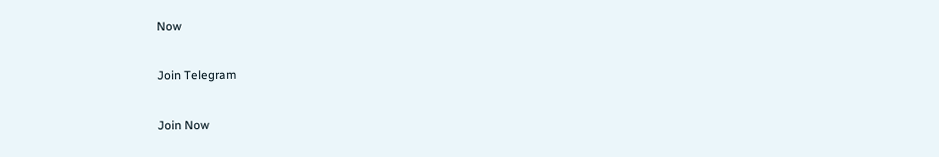Now

Join Telegram

Join Now